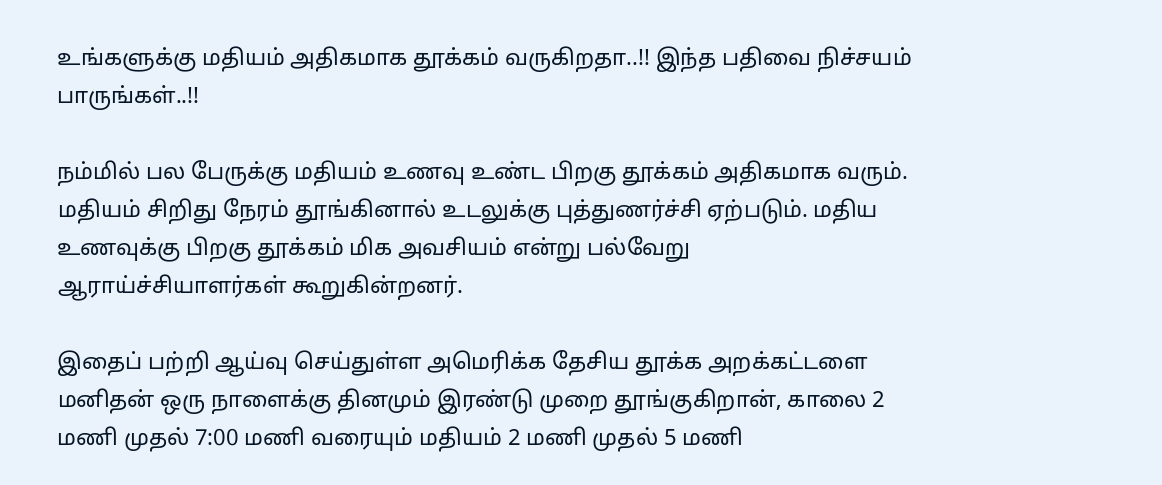உங்களுக்கு மதியம் அதிகமாக தூக்கம் வருகிறதா..!! இந்த பதிவை நிச்சயம் பாருங்கள்..!!

நம்மில் பல பேருக்கு மதியம் உணவு உண்ட பிறகு தூக்கம் அதிகமாக வரும். மதியம் சிறிது நேரம் தூங்கினால் உடலுக்கு புத்துணர்ச்சி ஏற்படும். மதிய உணவுக்கு பிறகு தூக்கம் மிக அவசியம் என்று பல்வேறு ஆராய்ச்சியாளர்கள் கூறுகின்றனர்.

இதைப் பற்றி ஆய்வு செய்துள்ள அமெரிக்க தேசிய தூக்க அறக்கட்டளை மனிதன் ஒரு நாளைக்கு தினமும் இரண்டு முறை தூங்குகிறான், காலை 2 மணி முதல் 7:00 மணி வரையும் மதியம் 2 மணி முதல் 5 மணி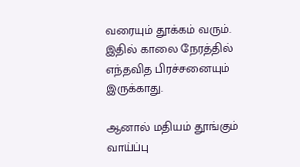வரையும் தூக்கம் வரும். இதில் காலை நேரத்தில் எந்தவித பிரச்சனையும் இருக்காது.

ஆனால் மதியம் தூங்கும் வாய்ப்பு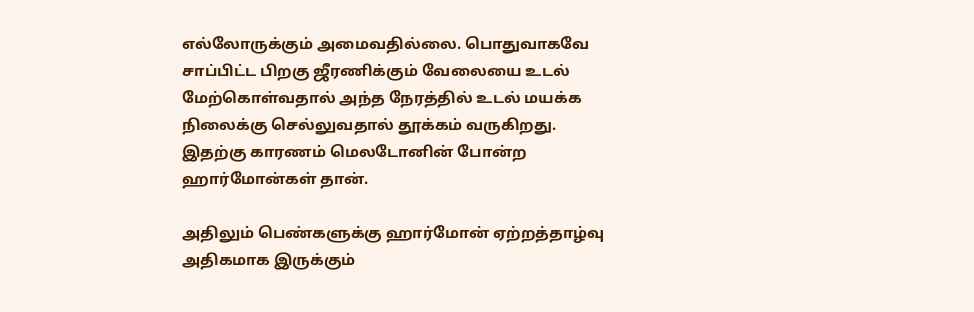எல்லோருக்கும் அமைவதில்லை. பொதுவாகவே சாப்பிட்ட பிறகு ஜீரணிக்கும் வேலையை உடல் மேற்கொள்வதால் அந்த நேரத்தில் உடல் மயக்க நிலைக்கு செல்லுவதால் தூக்கம் வருகிறது. இதற்கு காரணம் மெலடோனின் போன்ற ஹார்மோன்கள் தான்.

அதிலும் பெண்களுக்கு ஹார்மோன் ஏற்றத்தாழ்வு அதிகமாக இருக்கும்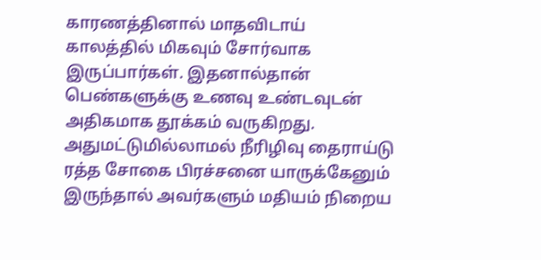காரணத்தினால் மாதவிடாய் காலத்தில் மிகவும் சோர்வாக இருப்பார்கள். இதனால்தான் பெண்களுக்கு உணவு உண்டவுடன் அதிகமாக தூக்கம் வருகிறது. அதுமட்டுமில்லாமல் நீரிழிவு தைராய்டு ரத்த சோகை பிரச்சனை யாருக்கேனும் இருந்தால் அவர்களும் மதியம் நிறைய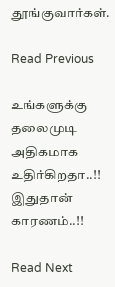தூங்குவார்கள்.

Read Previous

உங்களுக்கு தலைமுடி அதிகமாக உதிர்கிறதா..!! இதுதான் காரணம்..!!

Read Next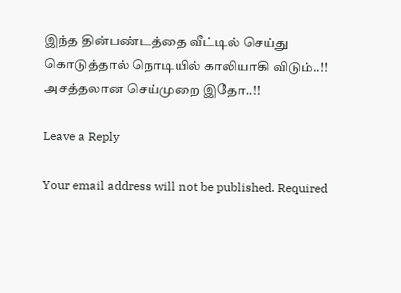இந்த தின்பண்டத்தை வீட்டில் செய்து கொடுத்தால் நொடியில் காலியாகி விடும்..!! அசத்தலான செய்முறை இதோ..!!

Leave a Reply

Your email address will not be published. Required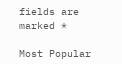fields are marked *

Most Popular